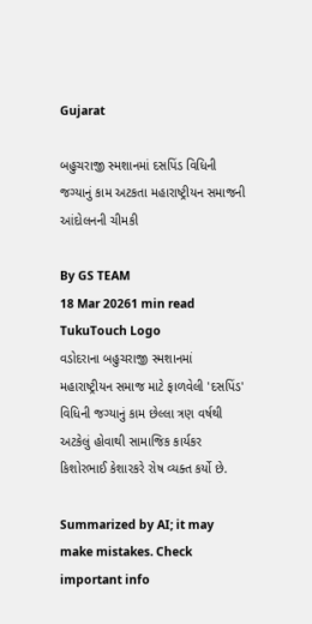Gujarat

બહુચરાજી સ્મશાનમાં દસપિંડ વિધિની જગ્યાનું કામ અટકતા મહારાષ્ટ્રીયન સમાજની આંદોલનની ચીમકી

By GS TEAM
18 Mar 20261 min read
TukuTouch Logo
વડોદરાના બહુચરાજી સ્મશાનમાં મહારાષ્ટ્રીયન સમાજ માટે ફાળવેલી 'દસપિંડ' વિધિની જગ્યાનું કામ છેલ્લા ત્રણ વર્ષથી અટકેલું હોવાથી સામાજિક કાર્યકર કિશોરભાઈ કેશારકરે રોષ વ્યક્ત કર્યો છે.

Summarized by AI; it may make mistakes. Check important info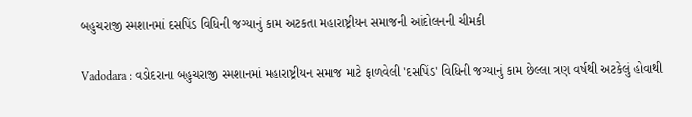બહુચરાજી સ્મશાનમાં દસપિંડ વિધિની જગ્યાનું કામ અટકતા મહારાષ્ટ્રીયન સમાજની આંદોલનની ચીમકી

Vadodara : વડોદરાના બહુચરાજી સ્મશાનમાં મહારાષ્ટ્રીયન સમાજ માટે ફાળવેલી 'દસપિંડ' વિધિની જગ્યાનું કામ છેલ્લા ત્રણ વર્ષથી અટકેલું હોવાથી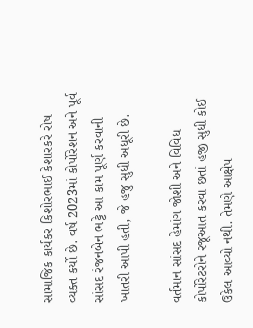સામાજિક કાર્યકર કિશોરભાઈ કેશારકરે રોષ વ્યક્ત કર્યો છે. વર્ષ 2023માં કોર્પોરેશન અને પૂર્વ સાંસદ રંજનબેન ભટ્ટે આ કામ પૂર્ણ કરવાની ખાતરી આપી હતી, જે હજુ સુધી અધૂરી છે.

વર્તમાન સાંસદ હેમાંગ જોશી અને વિવિધ કોર્પોરેટરોને રજૂઆત કરવા છતાં હજી સુધી કોઈ ઉકેલ આવ્યો નથી. તેમણે આક્ષેપ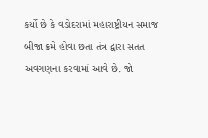કર્યો છે કે વડોદરામાં મહારાષ્ટ્રીયન સમાજ બીજા ક્રમે હોવા છતા તંત્ર દ્વારા સતત અવગણના કરવામાં આવે છે. જો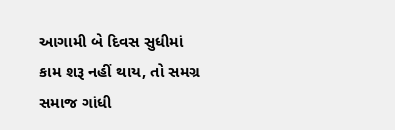આગામી બે દિવસ સુધીમાં કામ શરૂ નહીં થાય, તો સમગ્ર સમાજ ગાંધી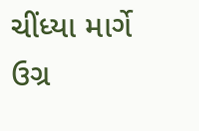ચીંધ્યા માર્ગે ઉગ્ર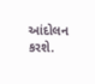આંદોલન કરશે.